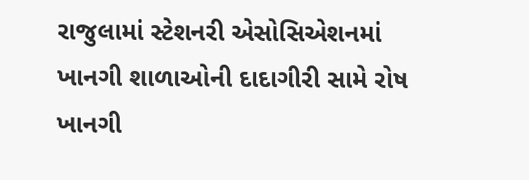રાજુલામાં સ્ટેશનરી એસોસિએશનમાં ખાનગી શાળાઓની દાદાગીરી સામે રોષ
ખાનગી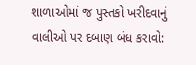શાળાઓમાં જ પુસ્તકો ખરીદવાનું વાલીઓ પર દબાણ બંધ કરાવો: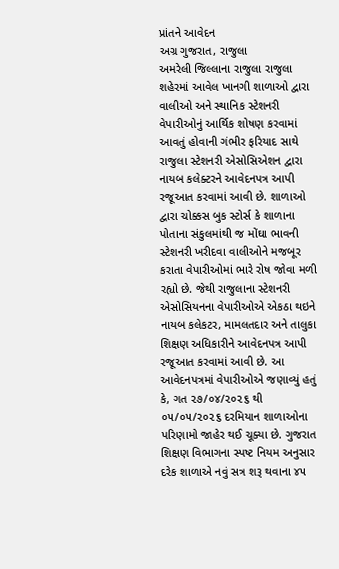પ્રાંતને આવેદન
અગ્ર ગુજરાત, રાજુલા
અમરેલી જિલ્લાના રાજુલા રાજુલા શહેરમાં આવેલ ખાનગી શાળાઓ દ્વારા વાલીઓ અને સ્થાનિક સ્ટેશનરી વેપારીઓનું આર્થિક શોષણ કરવામાં આવતું હોવાની ગંભીર ફરિયાદ સાથે રાજુલા સ્ટેશનરી એસોસિએશન દ્વારા નાયબ કલેક્ટરને આવેદનપત્ર આપી રજૂઆત કરવામાં આવી છે. શાળાઓ દ્વારા ચોક્કસ બુક સ્ટોર્સ કે શાળાના પોતાના સંકુલમાંથી જ મોંઘા ભાવની સ્ટેશનરી ખરીદવા વાલીઓને મજબૂર કરાતા વેપારીઓમાં ભારે રોષ જોવા મળી રહ્યો છે. જેથી રાજુલાના સ્ટેશનરી એસોસિયનના વેપારીઓએ એકઠા થઇને નાયબ કલેકટર, મામલતદાર અને તાલુકા શિક્ષણ અધિકારીને આવેદનપત્ર આપી રજૂઆત કરવામાં આવી છે. આ આવેદનપત્રમાં વેપારીઓએ જણાવ્યું હતું કે, ગત ૨૭/૦૪/૨૦૨૬ થી ૦૫/૦૫/૨૦૨૬ દરમિયાન શાળાઓના પરિણામો જાહેર થઈ ચૂક્યા છે. ગુજરાત શિક્ષણ વિભાગના સ્પષ્ટ નિયમ અનુસાર દરેક શાળાએ નવું સત્ર શરૂ થવાના ૪૫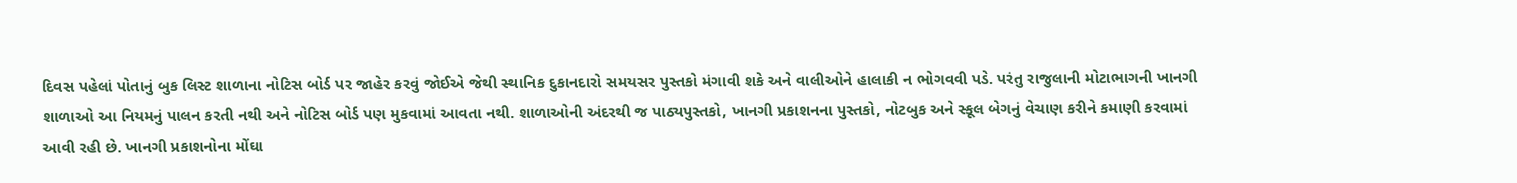દિવસ પહેલાં પોતાનું બુક લિસ્ટ શાળાના નોટિસ બોર્ડ પર જાહેર કરવું જોઈએ જેથી સ્થાનિક દુકાનદારો સમયસર પુસ્તકો મંગાવી શકે અને વાલીઓને હાલાકી ન ભોગવવી પડે. પરંતુ રાજુલાની મોટાભાગની ખાનગી શાળાઓ આ નિયમનું પાલન કરતી નથી અને નોટિસ બોર્ડ પણ મુકવામાં આવતા નથી. શાળાઓની અંદરથી જ પાઠ્યપુસ્તકો, ખાનગી પ્રકાશનના પુસ્તકો, નોટબુક અને સ્કૂલ બેગનું વેચાણ કરીને કમાણી કરવામાં આવી રહી છે. ખાનગી પ્રકાશનોના મોંઘા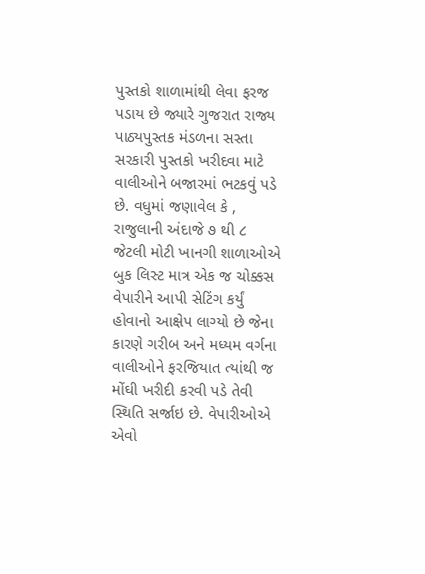પુસ્તકો શાળામાંથી લેવા ફરજ પડાય છે જ્યારે ગુજરાત રાજ્ય પાઠ્યપુસ્તક મંડળના સસ્તા સરકારી પુસ્તકો ખરીદવા માટે વાલીઓને બજારમાં ભટકવું પડે છે. વધુમાં જણાવેલ કે , રાજુલાની અંદાજે ૭ થી ૮ જેટલી મોટી ખાનગી શાળાઓએ બુક લિસ્ટ માત્ર એક જ ચોક્કસ વેપારીને આપી સેટિંગ કર્યું હોવાનો આક્ષેપ લાગ્યો છે જેના કારણે ગરીબ અને મધ્યમ વર્ગના વાલીઓને ફરજિયાત ત્યાંથી જ મોંઘી ખરીદી કરવી પડે તેવી સ્થિતિ સર્જાઇ છે. વેપારીઓએ એવો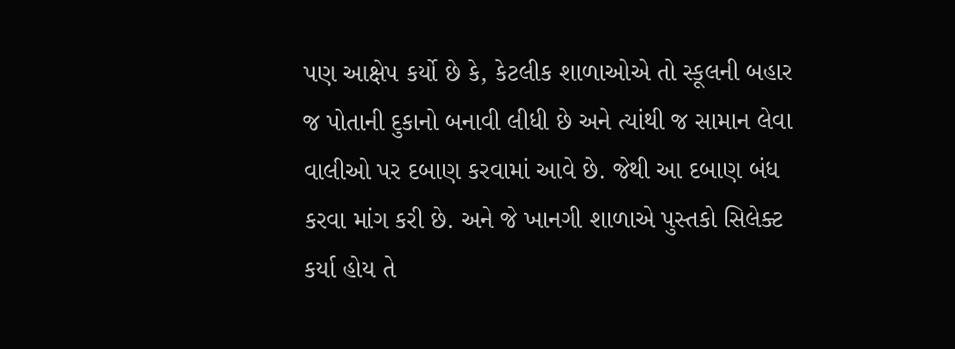પણ આક્ષેપ કર્યો છે કે, કેટલીક શાળાઓએ તો સ્કૂલની બહાર જ પોતાની દુકાનો બનાવી લીધી છે અને ત્યાંથી જ સામાન લેવા વાલીઓ પર દબાણ કરવામાં આવે છે. જેથી આ દબાણ બંધ કરવા માંગ કરી છે. અને જે ખાનગી શાળાએ પુસ્તકો સિલેક્ટ કર્યા હોય તે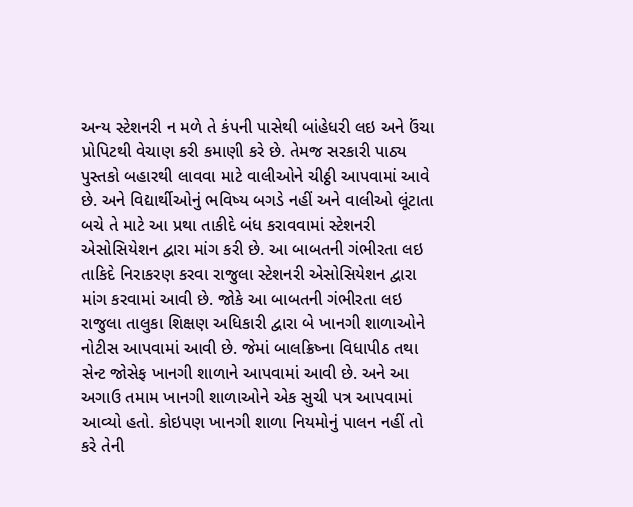અન્ય સ્ટેશનરી ન મળે તે કંપની પાસેથી બાંહેધરી લઇ અને ઉંચા પ્રોપિટથી વેચાણ કરી કમાણી કરે છે. તેમજ સરકારી પાઠ્ય પુસ્તકો બહારથી લાવવા માટે વાલીઓને ચીઠ્ઠી આપવામાં આવે છે. અને વિદ્યાર્થીઓનું ભવિષ્ય બગડે નહીં અને વાલીઓ લૂંટાતા બચે તે માટે આ પ્રથા તાકીદે બંધ કરાવવામાં સ્ટેશનરી એસોસિયેશન દ્વારા માંગ કરી છે. આ બાબતની ગંભીરતા લઇ તાકિદે નિરાકરણ કરવા રાજુલા સ્ટેશનરી એસોસિયેશન દ્વારા માંગ કરવામાં આવી છે. જોકે આ બાબતની ગંભીરતા લઇ રાજુલા તાલુકા શિક્ષણ અધિકારી દ્વારા બે ખાનગી શાળાઓને નોટીસ આપવામાં આવી છે. જેમાં બાલક્રિષ્ના વિધાપીઠ તથા સેન્ટ જોસેફ ખાનગી શાળાને આપવામાં આવી છે. અને આ અગાઉ તમામ ખાનગી શાળાઓને એક સુચી પત્ર આપવામાં આવ્યો હતો. કોઇપણ ખાનગી શાળા નિયમોનું પાલન નહીં તો કરે તેની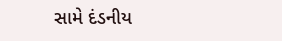સામે દંડનીય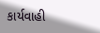કાર્યવાહી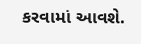કરવામાં આવશે.